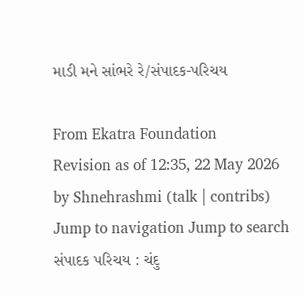માડી મને સાંભરે રે/સંપાદક-પરિચય

From Ekatra Foundation
Revision as of 12:35, 22 May 2026 by Shnehrashmi (talk | contribs)
Jump to navigation Jump to search
સંપાદક પરિચય : ચંદુ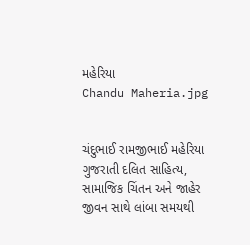મહેરિયા
Chandu Maheria.jpg


ચંદુભાઈ રામજીભાઈ મહેરિયા ગુજરાતી દલિત સાહિત્ય, સામાજિક ચિંતન અને જાહેર જીવન સાથે લાંબા સમયથી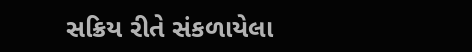સક્રિય રીતે સંકળાયેલા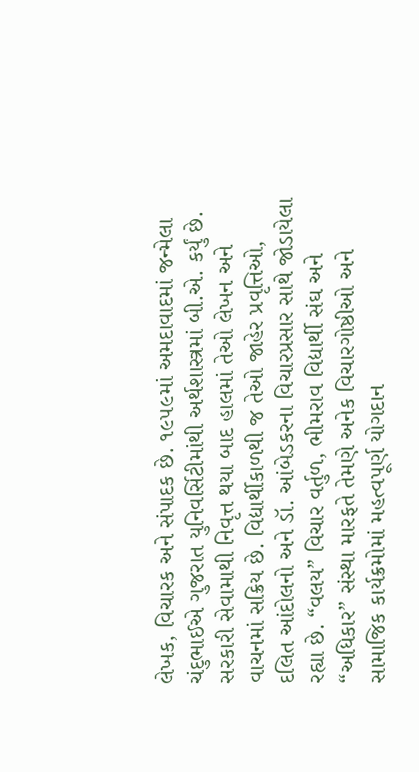લેખક, વિચારક અને સંપાદક છે. ૧૯૫૯માં અમદાવાદમાં જન્મેલા ચંદુભાઈએ ગુજરાત યુનિવર્સિટીમાંથી અર્થશાસ્ત્રમાં બી.એ. કર્યું છે. સરકારી સેવામાથી નિવૃત્ત થયા બાદ હાલમાં તેઓ લેખન અને વાચનમાં સક્રિય છે. વિદ્યાર્થીકાળથી જ તેઓ જાહેર પ્રવૃત્તિઓ, દલિત આંદોલનો અને ડૉ. આંબેડકરના વિચારપ્રસાર સાથે જોડાયેલા રહ્યા છે. “વલય” વિચાર વર્તુળ, ભીમરાવ વિદ્યાર્થી સંઘ અને “અધિકાર” સંસ્થા મારફતે તેમણે અનેક વિચારગોષ્ઠીઓ અને સામાજિક કાર્યક્રમોમાં મહત્વપૂર્ણ યોગદાન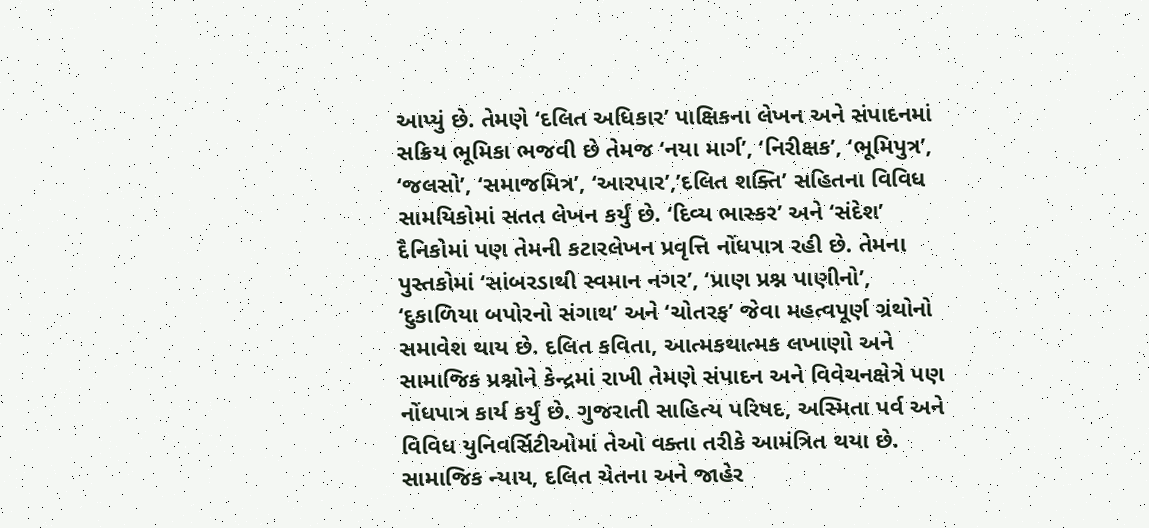આપ્યું છે. તેમણે ‘દલિત અધિકાર’ પાક્ષિકના લેખન અને સંપાદનમાં સક્રિય ભૂમિકા ભજવી છે તેમજ ‘નયા માર્ગ’, ‘નિરીક્ષક’, ‘ભૂમિપુત્ર’, ‘જલસો’, ‘સમાજમિત્ર’, ‘આરપાર’,’દલિત શક્તિ’ સહિતના વિવિધ સામયિકોમાં સતત લેખન કર્યું છે. ‘દિવ્ય ભાસ્કર’ અને ‘સંદેશ’ દૈનિકોમાં પણ તેમની કટારલેખન પ્રવૃત્તિ નોંધપાત્ર રહી છે. તેમના પુસ્તકોમાં ‘સાંબરડાથી સ્વમાન નગર’, ‘પ્રાણ પ્રશ્ન પાણીનો’, ‘દુકાળિયા બપોરનો સંગાથ’ અને ‘ચોતરફ’ જેવા મહત્વપૂર્ણ ગ્રંથોનો સમાવેશ થાય છે. દલિત કવિતા, આત્મકથાત્મક લખાણો અને સામાજિક પ્રશ્નોને કેન્દ્રમાં રાખી તેમણે સંપાદન અને વિવેચનક્ષેત્રે પણ નોંધપાત્ર કાર્ય કર્યું છે. ગુજરાતી સાહિત્ય પરિષદ, અસ્મિતા પર્વ અને વિવિધ યુનિવર્સિટીઓમાં તેઓ વક્તા તરીકે આમંત્રિત થયા છે. સામાજિક ન્યાય, દલિત ચેતના અને જાહેર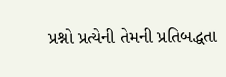પ્રશ્નો પ્રત્યેની તેમની પ્રતિબદ્ધતા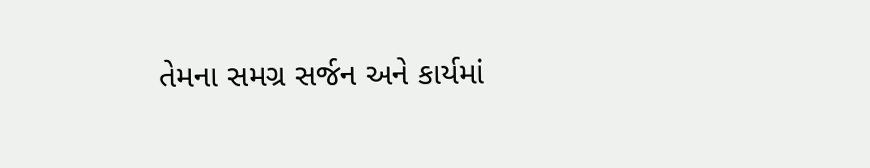તેમના સમગ્ર સર્જન અને કાર્યમાં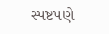સ્પષ્ટપણે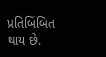પ્રતિબિંબિત થાય છે.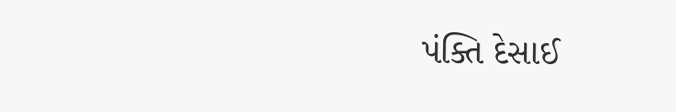પંક્તિ દેસાઈ